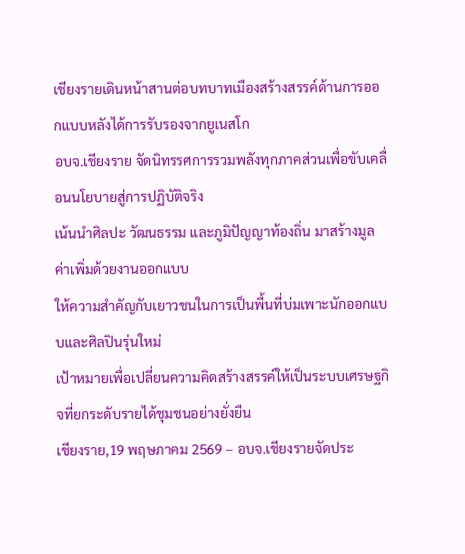เชียงรายเดินหน้าสานต่อบทบาทเมืองสร้างสรรค์ด้านการออกแบบหลังได้การรับรองจากยูเนสโก
อบจ.เชียงราย จัดนิทรรศการรวมพลังทุกภาคส่วนเพื่อขับเคลื่อนนโยบายสู่การปฏิบัติจริง
เน้นนำศิลปะ วัฒนธรรม และภูมิปัญญาท้องถิ่น มาสร้างมูลค่าเพิ่มด้วยงานออกแบบ
ให้ความสำคัญกับเยาวชนในการเป็นพื้นที่บ่มเพาะนักออกแบบและศิลปินรุ่นใหม่
เป้าหมายเพื่อเปลี่ยนความคิดสร้างสรรค์ให้เป็นระบบเศรษฐกิจที่ยกระดับรายได้ชุมชนอย่างยั่งยืน
เชียงราย,19 พฤษภาคม 2569 – อบจ.เชียงรายจัดประ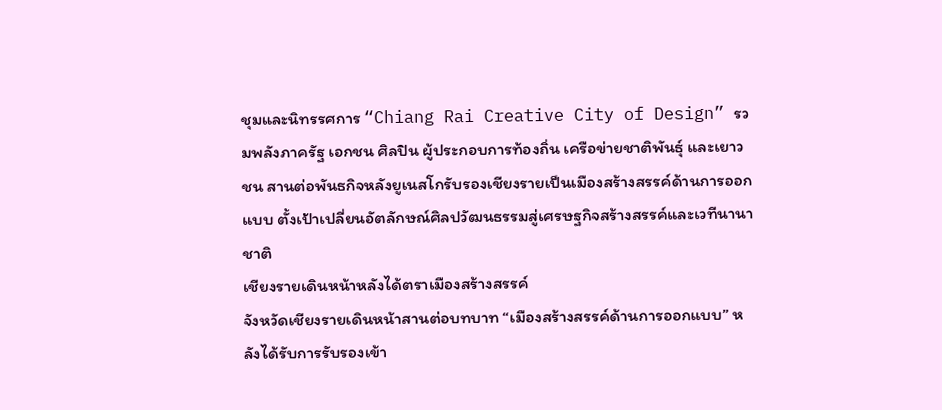ชุมและนิทรรศการ “Chiang Rai Creative City of Design” รวมพลังภาครัฐ เอกชน ศิลปิน ผู้ประกอบการท้องถิ่น เครือข่ายชาติพันธุ์ และเยาวชน สานต่อพันธกิจหลังยูเนสโกรับรองเชียงรายเป็นเมืองสร้างสรรค์ด้านการออกแบบ ตั้งเป้าเปลี่ยนอัตลักษณ์ศิลปวัฒนธรรมสู่เศรษฐกิจสร้างสรรค์และเวทีนานาชาติ
เชียงรายเดินหน้าหลังได้ตราเมืองสร้างสรรค์
จังหวัดเชียงรายเดินหน้าสานต่อบทบาท “เมืองสร้างสรรค์ด้านการออกแบบ” หลังได้รับการรับรองเข้า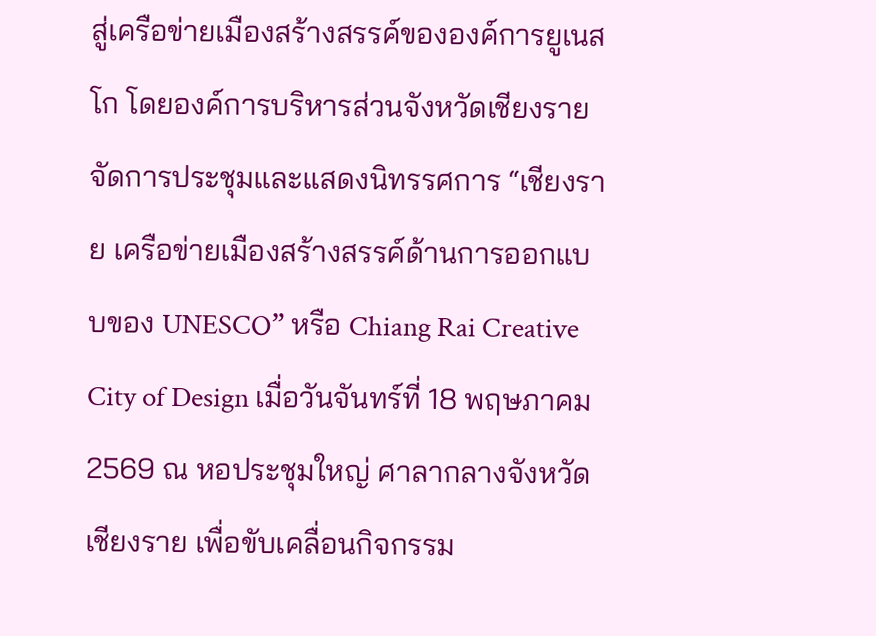สู่เครือข่ายเมืองสร้างสรรค์ขององค์การยูเนสโก โดยองค์การบริหารส่วนจังหวัดเชียงรายจัดการประชุมและแสดงนิทรรศการ “เชียงราย เครือข่ายเมืองสร้างสรรค์ด้านการออกแบบของ UNESCO” หรือ Chiang Rai Creative City of Design เมื่อวันจันทร์ที่ 18 พฤษภาคม 2569 ณ หอประชุมใหญ่ ศาลากลางจังหวัดเชียงราย เพื่อขับเคลื่อนกิจกรรม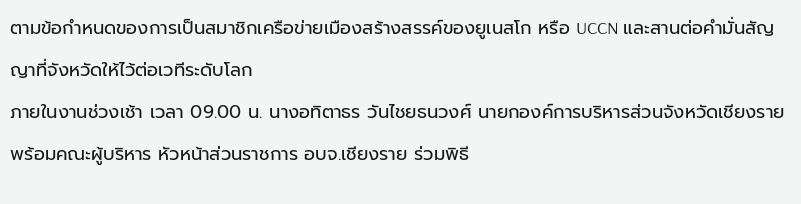ตามข้อกำหนดของการเป็นสมาชิกเครือข่ายเมืองสร้างสรรค์ของยูเนสโก หรือ UCCN และสานต่อคำมั่นสัญญาที่จังหวัดให้ไว้ต่อเวทีระดับโลก
ภายในงานช่วงเช้า เวลา 09.00 น. นางอทิตาธร วันไชยธนวงศ์ นายกองค์การบริหารส่วนจังหวัดเชียงราย พร้อมคณะผู้บริหาร หัวหน้าส่วนราชการ อบจ.เชียงราย ร่วมพิธี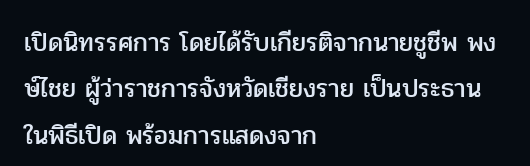เปิดนิทรรศการ โดยได้รับเกียรติจากนายชูชีพ พงษ์ไชย ผู้ว่าราชการจังหวัดเชียงราย เป็นประธานในพิธีเปิด พร้อมการแสดงจาก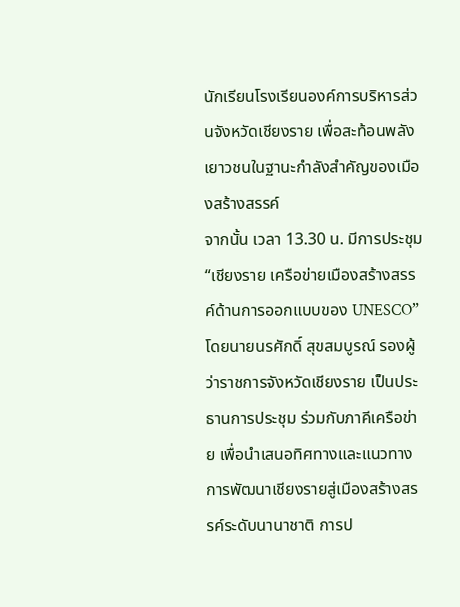นักเรียนโรงเรียนองค์การบริหารส่วนจังหวัดเชียงราย เพื่อสะท้อนพลังเยาวชนในฐานะกำลังสำคัญของเมืองสร้างสรรค์
จากนั้น เวลา 13.30 น. มีการประชุม “เชียงราย เครือข่ายเมืองสร้างสรรค์ด้านการออกแบบของ UNESCO” โดยนายนรศักดิ์ สุขสมบูรณ์ รองผู้ว่าราชการจังหวัดเชียงราย เป็นประธานการประชุม ร่วมกับภาคีเครือข่าย เพื่อนำเสนอทิศทางและแนวทางการพัฒนาเชียงรายสู่เมืองสร้างสรรค์ระดับนานาชาติ การป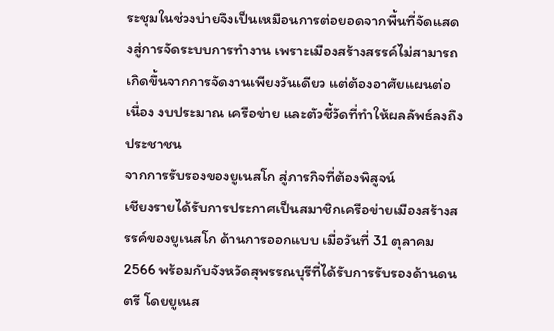ระชุมในช่วงบ่ายจึงเป็นเหมือนการต่อยอดจากพื้นที่จัดแสดงสู่การจัดระบบการทำงาน เพราะเมืองสร้างสรรค์ไม่สามารถเกิดขึ้นจากการจัดงานเพียงวันเดียว แต่ต้องอาศัยแผนต่อเนื่อง งบประมาณ เครือข่าย และตัวชี้วัดที่ทำให้ผลลัพธ์ลงถึงประชาชน
จากการรับรองของยูเนสโก สู่ภารกิจที่ต้องพิสูจน์
เชียงรายได้รับการประกาศเป็นสมาชิกเครือข่ายเมืองสร้างสรรค์ของยูเนสโก ด้านการออกแบบ เมื่อวันที่ 31 ตุลาคม 2566 พร้อมกับจังหวัดสุพรรณบุรีที่ได้รับการรับรองด้านดนตรี โดยยูเนส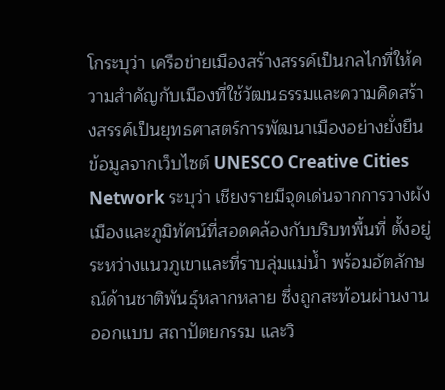โกระบุว่า เครือข่ายเมืองสร้างสรรค์เป็นกลไกที่ให้ความสำคัญกับเมืองที่ใช้วัฒนธรรมและความคิดสร้างสรรค์เป็นยุทธศาสตร์การพัฒนาเมืองอย่างยั่งยืน
ข้อมูลจากเว็บไซต์ UNESCO Creative Cities Network ระบุว่า เชียงรายมีจุดเด่นจากการวางผังเมืองและภูมิทัศน์ที่สอดคล้องกับบริบทพื้นที่ ตั้งอยู่ระหว่างแนวภูเขาและที่ราบลุ่มแม่น้ำ พร้อมอัตลักษณ์ด้านชาติพันธุ์หลากหลาย ซึ่งถูกสะท้อนผ่านงานออกแบบ สถาปัตยกรรม และวิ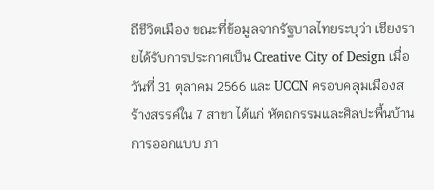ถีชีวิตเมือง ขณะที่ข้อมูลจากรัฐบาลไทยระบุว่า เชียงรายได้รับการประกาศเป็น Creative City of Design เมื่อวันที่ 31 ตุลาคม 2566 และ UCCN ครอบคลุมเมืองสร้างสรรค์ใน 7 สาขา ได้แก่ หัตถกรรมและศิลปะพื้นบ้าน การออกแบบ ภา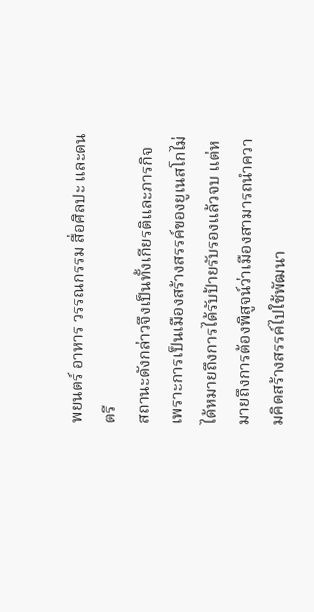พยนตร์ อาหาร วรรณกรรม สื่อศิลปะ และดนตรี
สถานะดังกล่าวจึงเป็นทั้งเกียรติและภารกิจ เพราะการเป็นเมืองสร้างสรรค์ของยูเนสโกไม่ได้หมายถึงการได้รับป้ายรับรองแล้วจบ แต่หมายถึงการต้องพิสูจน์ว่าเมืองสามารถนำความคิดสร้างสรรค์ไปใช้พัฒนา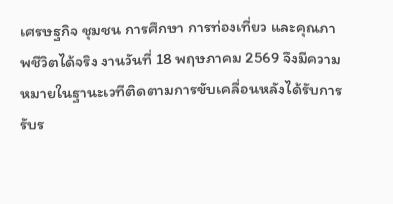เศรษฐกิจ ชุมชน การศึกษา การท่องเที่ยว และคุณภาพชีวิตได้จริง งานวันที่ 18 พฤษภาคม 2569 จึงมีความหมายในฐานะเวทีติดตามการขับเคลื่อนหลังได้รับการรับร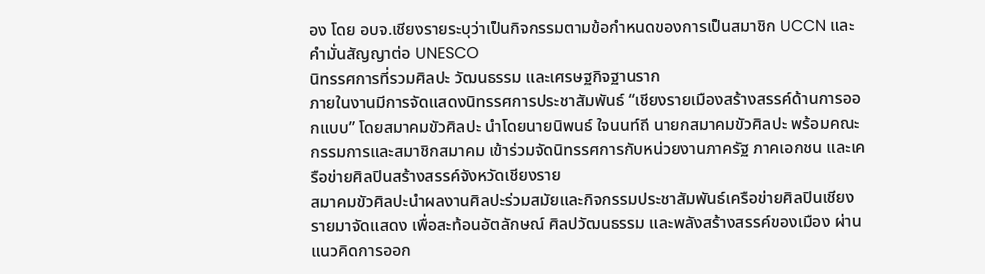อง โดย อบจ.เชียงรายระบุว่าเป็นกิจกรรมตามข้อกำหนดของการเป็นสมาชิก UCCN และคำมั่นสัญญาต่อ UNESCO
นิทรรศการที่รวมศิลปะ วัฒนธรรม และเศรษฐกิจฐานราก
ภายในงานมีการจัดแสดงนิทรรศการประชาสัมพันธ์ “เชียงรายเมืองสร้างสรรค์ด้านการออกแบบ” โดยสมาคมขัวศิลปะ นำโดยนายนิพนธ์ ใจนนท์ถี นายกสมาคมขัวศิลปะ พร้อมคณะกรรมการและสมาชิกสมาคม เข้าร่วมจัดนิทรรศการกับหน่วยงานภาครัฐ ภาคเอกชน และเครือข่ายศิลปินสร้างสรรค์จังหวัดเชียงราย
สมาคมขัวศิลปะนำผลงานศิลปะร่วมสมัยและกิจกรรมประชาสัมพันธ์เครือข่ายศิลปินเชียงรายมาจัดแสดง เพื่อสะท้อนอัตลักษณ์ ศิลปวัฒนธรรม และพลังสร้างสรรค์ของเมือง ผ่านแนวคิดการออก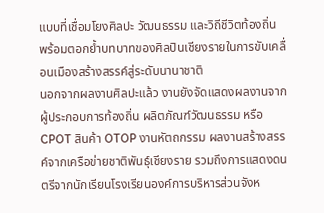แบบที่เชื่อมโยงศิลปะ วัฒนธรรม และวิถีชีวิตท้องถิ่น พร้อมตอกย้ำบทบาทของศิลปินเชียงรายในการขับเคลื่อนเมืองสร้างสรรค์สู่ระดับนานาชาติ
นอกจากผลงานศิลปะแล้ว งานยังจัดแสดงผลงานจากผู้ประกอบการท้องถิ่น ผลิตภัณฑ์วัฒนธรรม หรือ CPOT สินค้า OTOP งานหัตถกรรม ผลงานสร้างสรรค์จากเครือข่ายชาติพันธุ์เชียงราย รวมถึงการแสดงดนตรีจากนักเรียนโรงเรียนองค์การบริหารส่วนจังห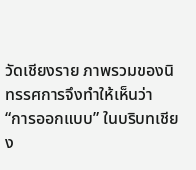วัดเชียงราย ภาพรวมของนิทรรศการจึงทำให้เห็นว่า “การออกแบบ” ในบริบทเชียง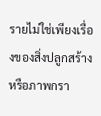รายไม่ใช่เพียงเรื่องของสิ่งปลูกสร้างหรือภาพกรา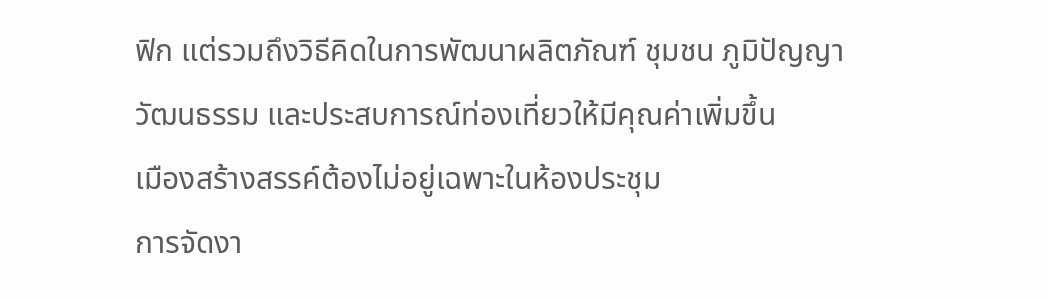ฟิก แต่รวมถึงวิธีคิดในการพัฒนาผลิตภัณฑ์ ชุมชน ภูมิปัญญา วัฒนธรรม และประสบการณ์ท่องเที่ยวให้มีคุณค่าเพิ่มขึ้น
เมืองสร้างสรรค์ต้องไม่อยู่เฉพาะในห้องประชุม
การจัดงา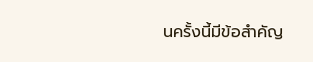นครั้งนี้มีข้อสำคัญ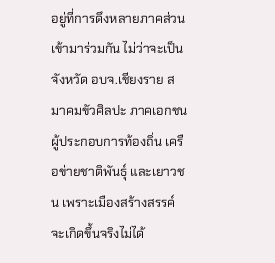อยู่ที่การดึงหลายภาคส่วนเข้ามาร่วมกัน ไม่ว่าจะเป็นจังหวัด อบจ.เชียงราย สมาคมขัวศิลปะ ภาคเอกชน ผู้ประกอบการท้องถิ่น เครือข่ายชาติพันธุ์ และเยาวชน เพราะเมืองสร้างสรรค์จะเกิดขึ้นจริงไม่ได้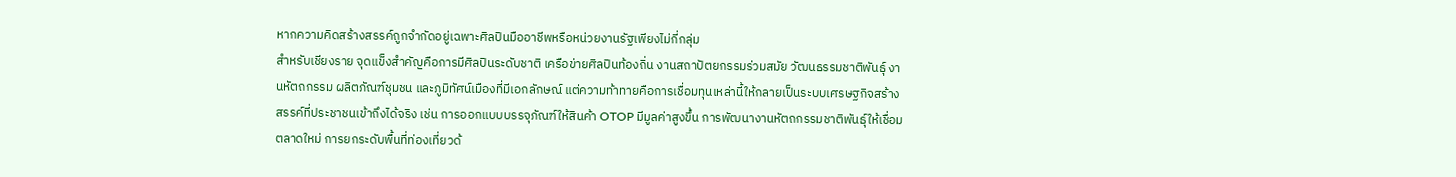หากความคิดสร้างสรรค์ถูกจำกัดอยู่เฉพาะศิลปินมืออาชีพหรือหน่วยงานรัฐเพียงไม่กี่กลุ่ม
สำหรับเชียงราย จุดแข็งสำคัญคือการมีศิลปินระดับชาติ เครือข่ายศิลปินท้องถิ่น งานสถาปัตยกรรมร่วมสมัย วัฒนธรรมชาติพันธุ์ งานหัตถกรรม ผลิตภัณฑ์ชุมชน และภูมิทัศน์เมืองที่มีเอกลักษณ์ แต่ความท้าทายคือการเชื่อมทุนเหล่านี้ให้กลายเป็นระบบเศรษฐกิจสร้างสรรค์ที่ประชาชนเข้าถึงได้จริง เช่น การออกแบบบรรจุภัณฑ์ให้สินค้า OTOP มีมูลค่าสูงขึ้น การพัฒนางานหัตถกรรมชาติพันธุ์ให้เชื่อมตลาดใหม่ การยกระดับพื้นที่ท่องเที่ยวด้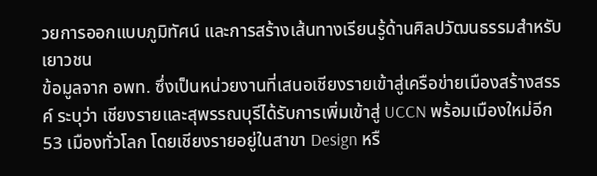วยการออกแบบภูมิทัศน์ และการสร้างเส้นทางเรียนรู้ด้านศิลปวัฒนธรรมสำหรับเยาวชน
ข้อมูลจาก อพท. ซึ่งเป็นหน่วยงานที่เสนอเชียงรายเข้าสู่เครือข่ายเมืองสร้างสรรค์ ระบุว่า เชียงรายและสุพรรณบุรีได้รับการเพิ่มเข้าสู่ UCCN พร้อมเมืองใหม่อีก 53 เมืองทั่วโลก โดยเชียงรายอยู่ในสาขา Design หรื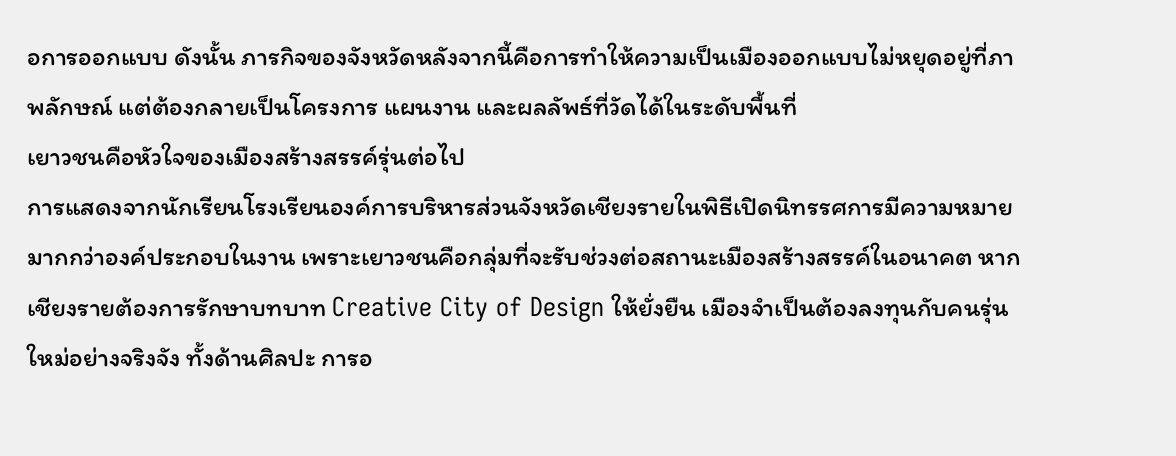อการออกแบบ ดังนั้น ภารกิจของจังหวัดหลังจากนี้คือการทำให้ความเป็นเมืองออกแบบไม่หยุดอยู่ที่ภาพลักษณ์ แต่ต้องกลายเป็นโครงการ แผนงาน และผลลัพธ์ที่วัดได้ในระดับพื้นที่
เยาวชนคือหัวใจของเมืองสร้างสรรค์รุ่นต่อไป
การแสดงจากนักเรียนโรงเรียนองค์การบริหารส่วนจังหวัดเชียงรายในพิธีเปิดนิทรรศการมีความหมายมากกว่าองค์ประกอบในงาน เพราะเยาวชนคือกลุ่มที่จะรับช่วงต่อสถานะเมืองสร้างสรรค์ในอนาคต หากเชียงรายต้องการรักษาบทบาท Creative City of Design ให้ยั่งยืน เมืองจำเป็นต้องลงทุนกับคนรุ่นใหม่อย่างจริงจัง ทั้งด้านศิลปะ การอ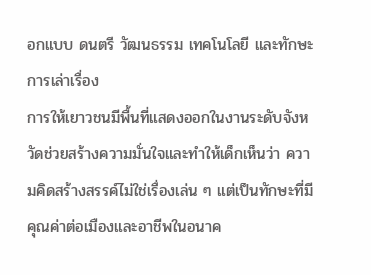อกแบบ ดนตรี วัฒนธรรม เทคโนโลยี และทักษะการเล่าเรื่อง
การให้เยาวชนมีพื้นที่แสดงออกในงานระดับจังหวัดช่วยสร้างความมั่นใจและทำให้เด็กเห็นว่า ความคิดสร้างสรรค์ไม่ใช่เรื่องเล่น ๆ แต่เป็นทักษะที่มีคุณค่าต่อเมืองและอาชีพในอนาค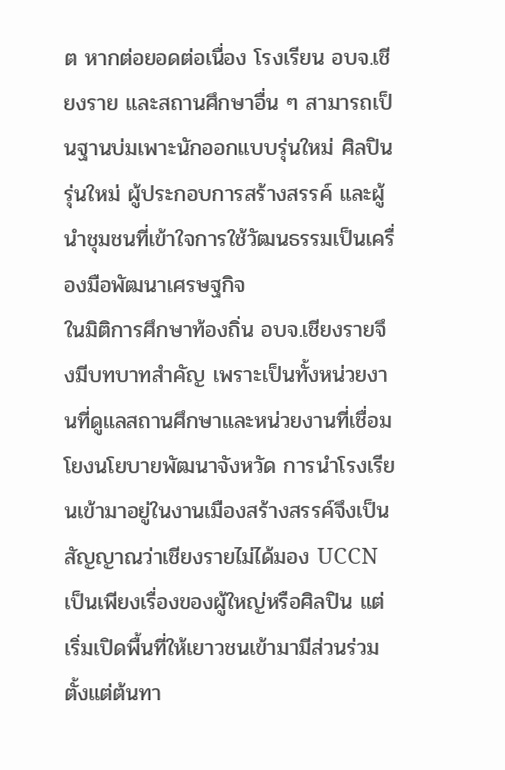ต หากต่อยอดต่อเนื่อง โรงเรียน อบจ.เชียงราย และสถานศึกษาอื่น ๆ สามารถเป็นฐานบ่มเพาะนักออกแบบรุ่นใหม่ ศิลปินรุ่นใหม่ ผู้ประกอบการสร้างสรรค์ และผู้นำชุมชนที่เข้าใจการใช้วัฒนธรรมเป็นเครื่องมือพัฒนาเศรษฐกิจ
ในมิติการศึกษาท้องถิ่น อบจ.เชียงรายจึงมีบทบาทสำคัญ เพราะเป็นทั้งหน่วยงานที่ดูแลสถานศึกษาและหน่วยงานที่เชื่อมโยงนโยบายพัฒนาจังหวัด การนำโรงเรียนเข้ามาอยู่ในงานเมืองสร้างสรรค์จึงเป็นสัญญาณว่าเชียงรายไม่ได้มอง UCCN เป็นเพียงเรื่องของผู้ใหญ่หรือศิลปิน แต่เริ่มเปิดพื้นที่ให้เยาวชนเข้ามามีส่วนร่วมตั้งแต่ต้นทา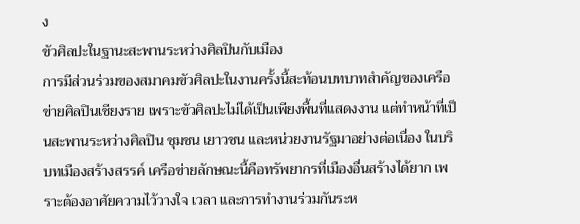ง
ขัวศิลปะในฐานะสะพานระหว่างศิลปินกับเมือง
การมีส่วนร่วมของสมาคมขัวศิลปะในงานครั้งนี้สะท้อนบทบาทสำคัญของเครือข่ายศิลปินเชียงราย เพราะขัวศิลปะไม่ได้เป็นเพียงพื้นที่แสดงงาน แต่ทำหน้าที่เป็นสะพานระหว่างศิลปิน ชุมชน เยาวชน และหน่วยงานรัฐมาอย่างต่อเนื่อง ในบริบทเมืองสร้างสรรค์ เครือข่ายลักษณะนี้คือทรัพยากรที่เมืองอื่นสร้างได้ยาก เพราะต้องอาศัยความไว้วางใจ เวลา และการทำงานร่วมกันระห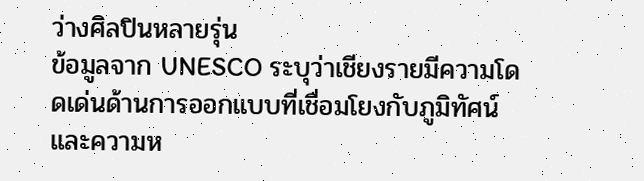ว่างศิลปินหลายรุ่น
ข้อมูลจาก UNESCO ระบุว่าเชียงรายมีความโดดเด่นด้านการออกแบบที่เชื่อมโยงกับภูมิทัศน์และความห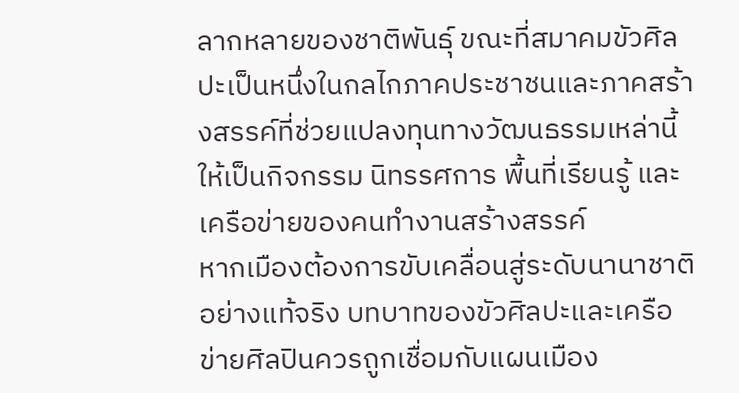ลากหลายของชาติพันธุ์ ขณะที่สมาคมขัวศิลปะเป็นหนึ่งในกลไกภาคประชาชนและภาคสร้างสรรค์ที่ช่วยแปลงทุนทางวัฒนธรรมเหล่านี้ให้เป็นกิจกรรม นิทรรศการ พื้นที่เรียนรู้ และเครือข่ายของคนทำงานสร้างสรรค์
หากเมืองต้องการขับเคลื่อนสู่ระดับนานาชาติอย่างแท้จริง บทบาทของขัวศิลปะและเครือข่ายศิลปินควรถูกเชื่อมกับแผนเมือง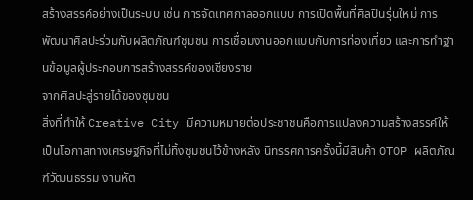สร้างสรรค์อย่างเป็นระบบ เช่น การจัดเทศกาลออกแบบ การเปิดพื้นที่ศิลปินรุ่นใหม่ การพัฒนาศิลปะร่วมกับผลิตภัณฑ์ชุมชน การเชื่อมงานออกแบบกับการท่องเที่ยว และการทำฐานข้อมูลผู้ประกอบการสร้างสรรค์ของเชียงราย
จากศิลปะสู่รายได้ของชุมชน
สิ่งที่ทำให้ Creative City มีความหมายต่อประชาชนคือการแปลงความสร้างสรรค์ให้เป็นโอกาสทางเศรษฐกิจที่ไม่ทิ้งชุมชนไว้ข้างหลัง นิทรรศการครั้งนี้มีสินค้า OTOP ผลิตภัณฑ์วัฒนธรรม งานหัต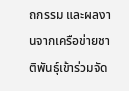ถกรรม และผลงานจากเครือข่ายชาติพันธุ์เข้าร่วมจัด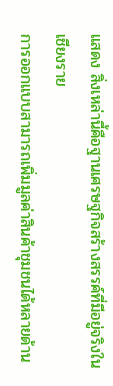แสดง สิ่งเหล่านี้คือฐานเศรษฐกิจสร้างสรรค์ที่มีอยู่จริงในเชียงราย
การออกแบบสามารถเพิ่มมูลค่าสินค้าชุมชนได้หลายด้าน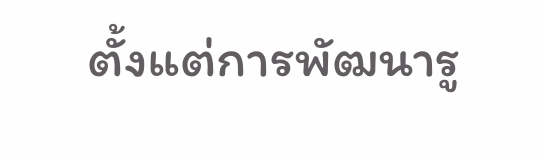ตั้งแต่การพัฒนารู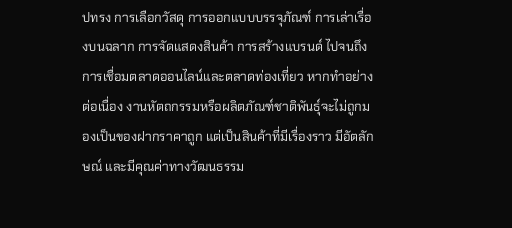ปทรง การเลือกวัสดุ การออกแบบบรรจุภัณฑ์ การเล่าเรื่องบนฉลาก การจัดแสดงสินค้า การสร้างแบรนด์ ไปจนถึงการเชื่อมตลาดออนไลน์และตลาดท่องเที่ยว หากทำอย่างต่อเนื่อง งานหัตถกรรมหรือผลิตภัณฑ์ชาติพันธุ์จะไม่ถูกมองเป็นของฝากราคาถูก แต่เป็นสินค้าที่มีเรื่องราว มีอัตลักษณ์ และมีคุณค่าทางวัฒนธรรม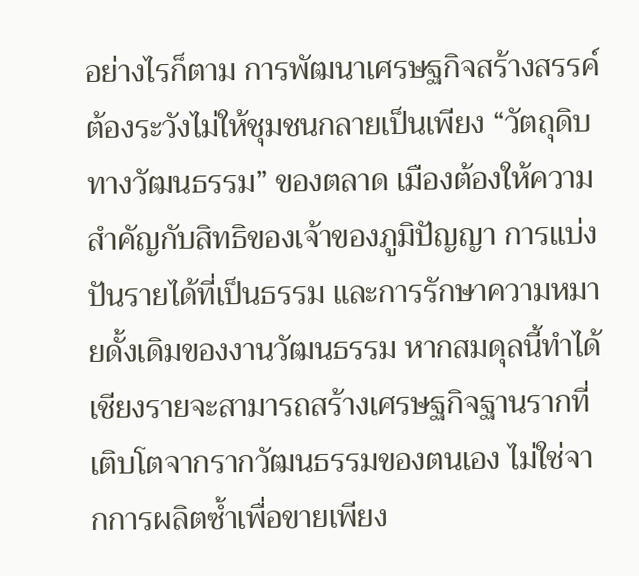อย่างไรก็ตาม การพัฒนาเศรษฐกิจสร้างสรรค์ต้องระวังไม่ให้ชุมชนกลายเป็นเพียง “วัตถุดิบทางวัฒนธรรม” ของตลาด เมืองต้องให้ความสำคัญกับสิทธิของเจ้าของภูมิปัญญา การแบ่งปันรายได้ที่เป็นธรรม และการรักษาความหมายดั้งเดิมของงานวัฒนธรรม หากสมดุลนี้ทำได้ เชียงรายจะสามารถสร้างเศรษฐกิจฐานรากที่เติบโตจากรากวัฒนธรรมของตนเอง ไม่ใช่จากการผลิตซ้ำเพื่อขายเพียง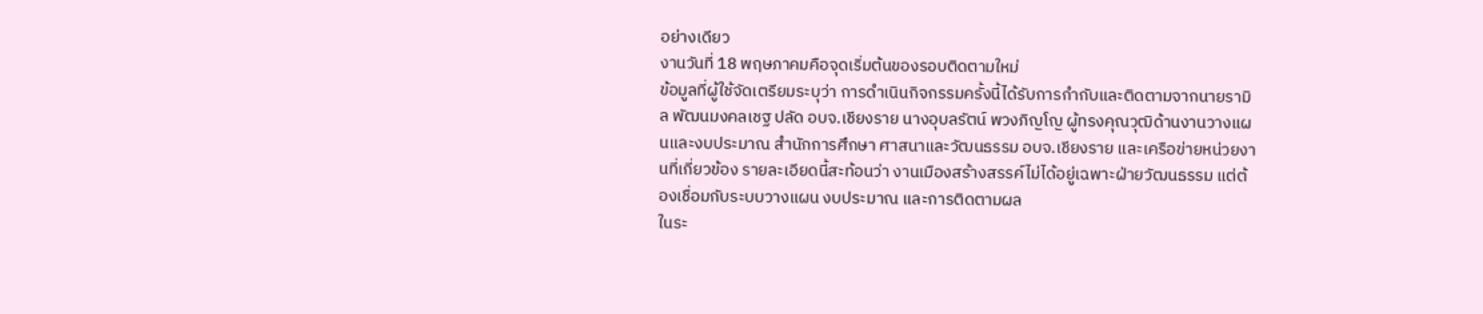อย่างเดียว
งานวันที่ 18 พฤษภาคมคือจุดเริ่มต้นของรอบติดตามใหม่
ข้อมูลที่ผู้ใช้จัดเตรียมระบุว่า การดำเนินกิจกรรมครั้งนี้ได้รับการกำกับและติดตามจากนายรามิล พัฒนมงคลเชฐ ปลัด อบจ.เชียงราย นางอุบลรัตน์ พวงภิญโญ ผู้ทรงคุณวุฒิด้านงานวางแผนและงบประมาณ สำนักการศึกษา ศาสนาและวัฒนธรรม อบจ.เชียงราย และเครือข่ายหน่วยงานที่เกี่ยวข้อง รายละเอียดนี้สะท้อนว่า งานเมืองสร้างสรรค์ไม่ได้อยู่เฉพาะฝ่ายวัฒนธรรม แต่ต้องเชื่อมกับระบบวางแผน งบประมาณ และการติดตามผล
ในระ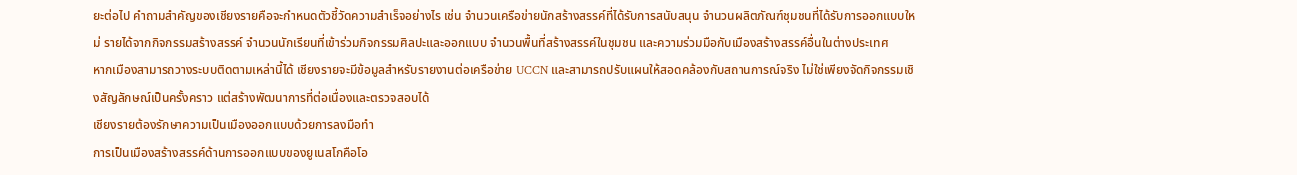ยะต่อไป คำถามสำคัญของเชียงรายคือจะกำหนดตัวชี้วัดความสำเร็จอย่างไร เช่น จำนวนเครือข่ายนักสร้างสรรค์ที่ได้รับการสนับสนุน จำนวนผลิตภัณฑ์ชุมชนที่ได้รับการออกแบบใหม่ รายได้จากกิจกรรมสร้างสรรค์ จำนวนนักเรียนที่เข้าร่วมกิจกรรมศิลปะและออกแบบ จำนวนพื้นที่สร้างสรรค์ในชุมชน และความร่วมมือกับเมืองสร้างสรรค์อื่นในต่างประเทศ
หากเมืองสามารถวางระบบติดตามเหล่านี้ได้ เชียงรายจะมีข้อมูลสำหรับรายงานต่อเครือข่าย UCCN และสามารถปรับแผนให้สอดคล้องกับสถานการณ์จริง ไม่ใช่เพียงจัดกิจกรรมเชิงสัญลักษณ์เป็นครั้งคราว แต่สร้างพัฒนาการที่ต่อเนื่องและตรวจสอบได้
เชียงรายต้องรักษาความเป็นเมืองออกแบบด้วยการลงมือทำ
การเป็นเมืองสร้างสรรค์ด้านการออกแบบของยูเนสโกคือโอ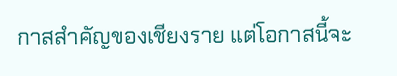กาสสำคัญของเชียงราย แต่โอกาสนี้จะ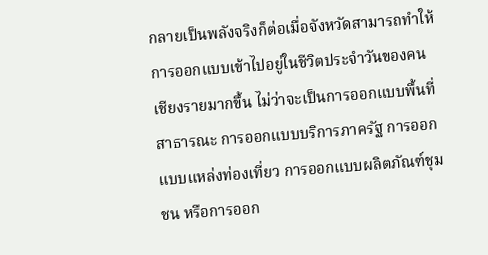กลายเป็นพลังจริงก็ต่อเมื่อจังหวัดสามารถทำให้การออกแบบเข้าไปอยู่ในชีวิตประจำวันของคนเชียงรายมากขึ้น ไม่ว่าจะเป็นการออกแบบพื้นที่สาธารณะ การออกแบบบริการภาครัฐ การออกแบบแหล่งท่องเที่ยว การออกแบบผลิตภัณฑ์ชุมชน หรือการออก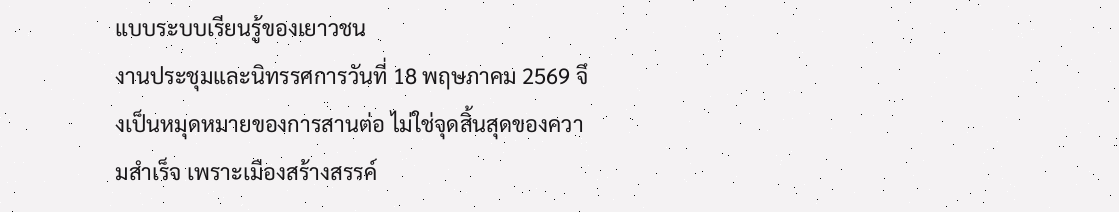แบบระบบเรียนรู้ของเยาวชน
งานประชุมและนิทรรศการวันที่ 18 พฤษภาคม 2569 จึงเป็นหมุดหมายของการสานต่อ ไม่ใช่จุดสิ้นสุดของความสำเร็จ เพราะเมืองสร้างสรรค์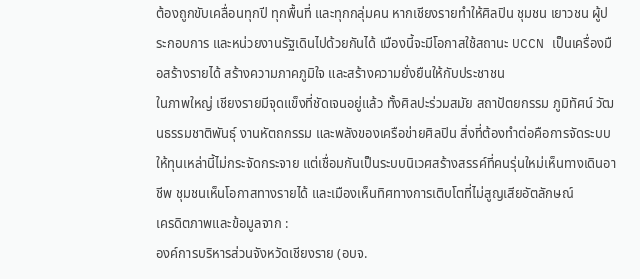ต้องถูกขับเคลื่อนทุกปี ทุกพื้นที่ และทุกกลุ่มคน หากเชียงรายทำให้ศิลปิน ชุมชน เยาวชน ผู้ประกอบการ และหน่วยงานรัฐเดินไปด้วยกันได้ เมืองนี้จะมีโอกาสใช้สถานะ UCCN เป็นเครื่องมือสร้างรายได้ สร้างความภาคภูมิใจ และสร้างความยั่งยืนให้กับประชาชน
ในภาพใหญ่ เชียงรายมีจุดแข็งที่ชัดเจนอยู่แล้ว ทั้งศิลปะร่วมสมัย สถาปัตยกรรม ภูมิทัศน์ วัฒนธรรมชาติพันธุ์ งานหัตถกรรม และพลังของเครือข่ายศิลปิน สิ่งที่ต้องทำต่อคือการจัดระบบให้ทุนเหล่านี้ไม่กระจัดกระจาย แต่เชื่อมกันเป็นระบบนิเวศสร้างสรรค์ที่คนรุ่นใหม่เห็นทางเดินอาชีพ ชุมชนเห็นโอกาสทางรายได้ และเมืองเห็นทิศทางการเติบโตที่ไม่สูญเสียอัตลักษณ์
เครดิตภาพและข้อมูลจาก :
องค์การบริหารส่วนจังหวัดเชียงราย (อบจ.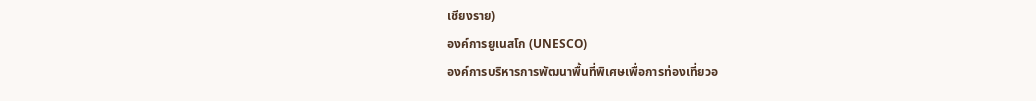เชียงราย)
องค์การยูเนสโก (UNESCO)
องค์การบริหารการพัฒนาพื้นที่พิเศษเพื่อการท่องเที่ยวอ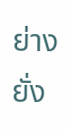ย่างยั่ง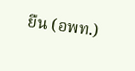ยืน (อพท.)